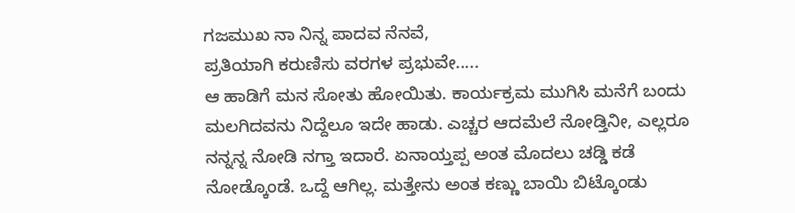ಗಜಮುಖ ನಾ ನಿನ್ನ ಪಾದವ ನೆನವೆ,
ಪ್ರತಿಯಾಗಿ ಕರುಣಿಸು ವರಗಳ ಪ್ರಭುವೇ.....
ಆ ಹಾಡಿಗೆ ಮನ ಸೋತು ಹೋಯಿತು. ಕಾರ್ಯಕ್ರಮ ಮುಗಿಸಿ ಮನೆಗೆ ಬಂದು ಮಲಗಿದವನು ನಿದ್ದೆಲೂ ಇದೇ ಹಾಡು. ಎಚ್ಚರ ಆದಮೆಲೆ ನೋಡ್ತಿನೀ, ಎಲ್ಲರೂ ನನ್ನನ್ನ ನೋಡಿ ನಗ್ತಾ ಇದಾರೆ. ಏನಾಯ್ತಪ್ಪ ಅಂತ ಮೊದಲು ಚಡ್ಡಿ ಕಡೆ ನೋಡ್ಕೊಂಡೆ. ಒದ್ದೆ ಆಗಿಲ್ಲ. ಮತ್ತೇನು ಅಂತ ಕಣ್ಣು ಬಾಯಿ ಬಿಟ್ಕೊಂಡು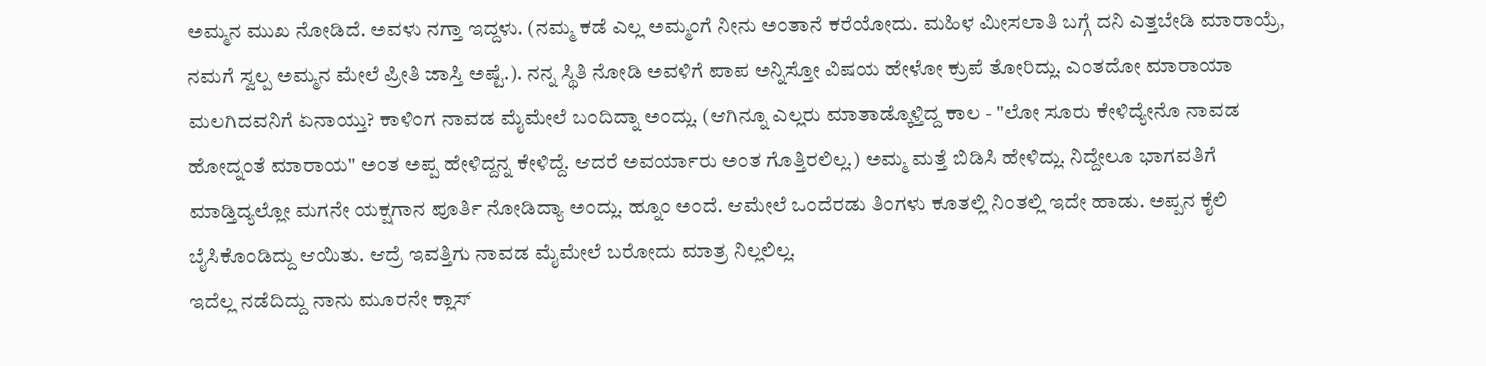ಅಮ್ಮನ ಮುಖ ನೋಡಿದೆ. ಅವಳು ನಗ್ತಾ ಇದ್ದಳು. (ನಮ್ಮ ಕಡೆ ಎಲ್ಲ ಅಮ್ಮಂಗೆ ನೀನು ಅಂತಾನೆ ಕರೆಯೋದು. ಮಹಿಳ ಮೀಸಲಾತಿ ಬಗ್ಗೆ ದನಿ ಎತ್ತಬೇಡಿ ಮಾರಾಯ್ರೆ, ನಮಗೆ ಸ್ವಲ್ಪ ಅಮ್ಮನ ಮೇಲೆ ಪ್ರೀತಿ ಜಾಸ್ತಿ ಅಷ್ಟೆ.). ನನ್ನ ಸ್ಥಿತಿ ನೋಡಿ ಅವಳಿಗೆ ಪಾಪ ಅನ್ನಿಸ್ತೋ ವಿಷಯ ಹೇಳೋ ಕ್ರುಪೆ ತೋರಿದ್ಲು. ಎಂತದೋ ಮಾರಾಯಾ ಮಲಗಿದವನಿಗೆ ಏನಾಯ್ತು? ಕಾಳಿಂಗ ನಾವಡ ಮೈಮೇಲೆ ಬಂದಿದ್ನಾ ಅಂದ್ಲು. (ಆಗಿನ್ನೂ ಎಲ್ಲರು ಮಾತಾಡ್ಕೊಳ್ತಿದ್ದ ಕಾಲ - "ಲೋ ಸೂರು ಕೇಳಿದ್ಯೇನೊ ನಾವಡ ಹೋದ್ನಂತೆ ಮಾರಾಯ" ಅಂತ ಅಪ್ಪ ಹೇಳಿದ್ದನ್ನ ಕೇಳಿದ್ದೆ. ಆದರೆ ಅವರ್ಯಾರು ಅಂತ ಗೊತ್ತಿರಲಿಲ್ಲ.) ಅಮ್ಮ ಮತ್ತೆ ಬಿಡಿಸಿ ಹೇಳಿದ್ಲು. ನಿದ್ದೇಲೂ ಭಾಗವತಿಗೆ ಮಾಡ್ತಿದ್ಯಲ್ಲೋ ಮಗನೇ ಯಕ್ಷಗಾನ ಪೂರ್ತಿ ನೋಡಿದ್ಯಾ ಅಂದ್ಲು. ಹ್ನೂಂ ಅಂದೆ. ಆಮೇಲೆ ಒಂದೆರಡು ತಿಂಗಳು ಕೂತಲ್ಲಿ ನಿಂತಲ್ಲಿ ಇದೇ ಹಾಡು. ಅಪ್ಪನ ಕೈಲಿ ಬೈಸಿಕೊಂಡಿದ್ದು ಆಯಿತು. ಆದ್ರೆ ಇವತ್ತಿಗು ನಾವಡ ಮೈಮೇಲೆ ಬರೋದು ಮಾತ್ರ ನಿಲ್ಲಲಿಲ್ಲ.
ಇದೆಲ್ಲ ನಡೆದಿದ್ದು ನಾನು ಮೂರನೇ ಕ್ಲಾಸ್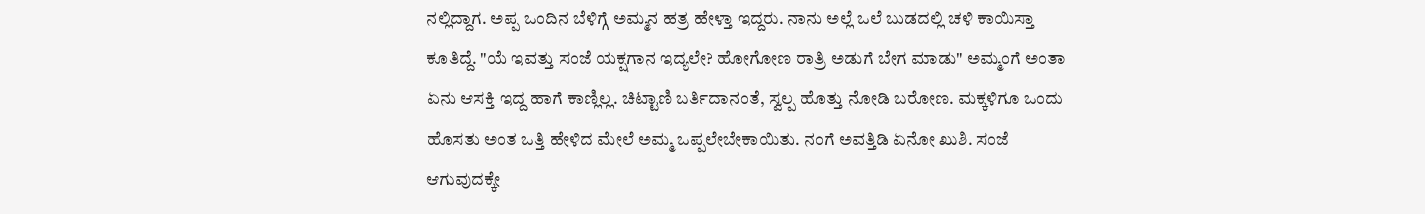ನಲ್ಲಿದ್ದಾಗ. ಅಪ್ಪ ಒಂದಿನ ಬೆಳಿಗ್ಗೆ ಅಮ್ಮನ ಹತ್ರ ಹೇಳ್ತಾ ಇದ್ದರು. ನಾನು ಅಲ್ಲೆ ಒಲೆ ಬುಡದಲ್ಲಿ ಚಳಿ ಕಾಯಿಸ್ತಾ ಕೂತಿದ್ದೆ. "ಯೆ ಇವತ್ತು ಸಂಜೆ ಯಕ್ಷಗಾನ ಇದ್ಯಲೇ? ಹೋಗೋಣ ರಾತ್ರಿ ಅಡುಗೆ ಬೇಗ ಮಾಡು" ಅಮ್ಮಂಗೆ ಅಂತಾ ಏನು ಆಸಕ್ತಿ ಇದ್ದ ಹಾಗೆ ಕಾಣ್ಲಿಲ್ಲ. ಚಿಟ್ಟಾಣಿ ಬರ್ತಿದಾನಂತೆ, ಸ್ವಲ್ಪ ಹೊತ್ತು ನೋಡಿ ಬರೋಣ. ಮಕ್ಕಳಿಗೂ ಒಂದು ಹೊಸತು ಅಂತ ಒತ್ತಿ ಹೇಳಿದ ಮೇಲೆ ಅಮ್ಮ ಒಪ್ಪಲೇಬೇಕಾಯಿತು. ನಂಗೆ ಅವತ್ತಿಡಿ ಏನೋ ಖುಶಿ. ಸಂಜೆ ಆಗುವುದಕ್ಕೇ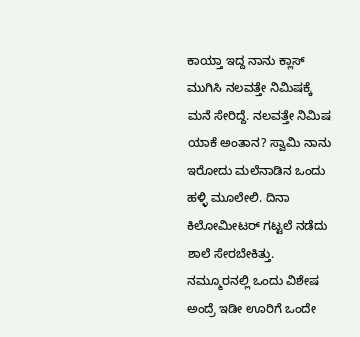ಕಾಯ್ತಾ ಇದ್ದ ನಾನು ಕ್ಲಾಸ್ ಮುಗಿಸಿ ನಲವತ್ತೇ ನಿಮಿಷಕ್ಕೆ ಮನೆ ಸೇರಿದ್ದೆ. ನಲವತ್ತೇ ನಿಮಿಷ ಯಾಕೆ ಅಂತಾನ? ಸ್ವಾಮಿ ನಾನು ಇರೋದು ಮಲೆನಾಡಿನ ಒಂದು ಹಳ್ಳಿ ಮೂಲೇಲಿ. ದಿನಾ ಕಿಲೋಮೀಟರ್ ಗಟ್ಟಲೆ ನಡೆದು ಶಾಲೆ ಸೇರಬೇಕಿತ್ತು. ನಮ್ಮೂರನಲ್ಲಿ ಒಂದು ವಿಶೇಷ ಅಂದ್ರೆ ಇಡೀ ಊರಿಗೆ ಒಂದೇ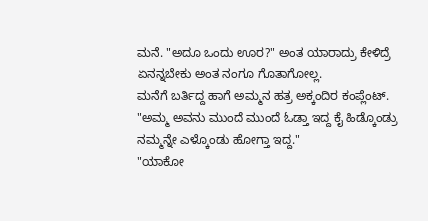ಮನೆ. "ಅದೂ ಒಂದು ಊರ?" ಅಂತ ಯಾರಾದ್ರು ಕೇಳಿದ್ರೆ ಏನನ್ನಬೇಕು ಅಂತ ನಂಗೂ ಗೊತಾಗೋಲ್ಲ.
ಮನೆಗೆ ಬರ್ತಿದ್ದ ಹಾಗೆ ಅಮ್ಮನ ಹತ್ರ ಅಕ್ಕಂದಿರ ಕಂಪ್ಲೆಂಟ್.
"ಅಮ್ಮ ಅವನು ಮುಂದೆ ಮುಂದೆ ಓಡ್ತಾ ಇದ್ದ ಕೈ ಹಿಡ್ಕೊಂಡ್ರು ನಮ್ಮನ್ನೇ ಎಳ್ಕೊಂಡು ಹೋಗ್ತಾ ಇದ್ದ."
"ಯಾಕೋ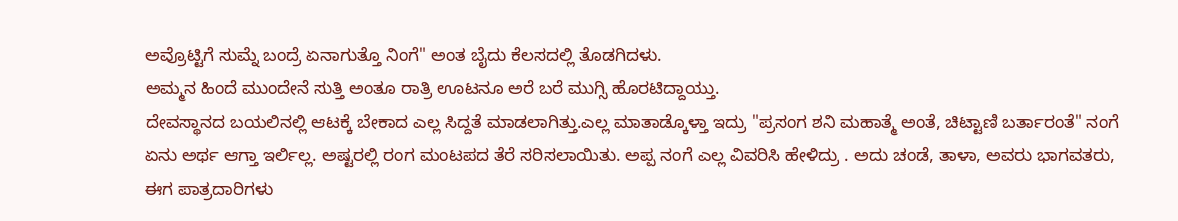ಅವ್ರೊಟ್ಟಿಗೆ ಸುಮ್ನೆ ಬಂದ್ರೆ ಏನಾಗುತ್ತೊ ನಿಂಗೆ" ಅಂತ ಬೈದು ಕೆಲಸದಲ್ಲಿ ತೊಡಗಿದಳು.
ಅಮ್ಮನ ಹಿಂದೆ ಮುಂದೇನೆ ಸುತ್ತಿ ಅಂತೂ ರಾತ್ರಿ ಊಟನೂ ಅರೆ ಬರೆ ಮುಗ್ಸಿ ಹೊರಟಿದ್ದಾಯ್ತು.
ದೇವಸ್ಥಾನದ ಬಯಲಿನಲ್ಲಿ ಆಟಕ್ಕೆ ಬೇಕಾದ ಎಲ್ಲ ಸಿದ್ದತೆ ಮಾಡಲಾಗಿತ್ತು.ಎಲ್ಲ ಮಾತಾಡ್ಕೊಳ್ತಾ ಇದ್ರು "ಪ್ರಸಂಗ ಶನಿ ಮಹಾತ್ಮೆ ಅಂತೆ, ಚಿಟ್ಟಾಣಿ ಬರ್ತಾರಂತೆ" ನಂಗೆ ಏನು ಅರ್ಥ ಆಗ್ತಾ ಇರ್ಲಿಲ್ಲ. ಅಷ್ಟರಲ್ಲಿ ರಂಗ ಮಂಟಪದ ತೆರೆ ಸರಿಸಲಾಯಿತು. ಅಪ್ಪ ನಂಗೆ ಎಲ್ಲ ವಿವರಿಸಿ ಹೇಳಿದ್ರು . ಅದು ಚಂಡೆ, ತಾಳಾ, ಅವರು ಭಾಗವತರು, ಈಗ ಪಾತ್ರದಾರಿಗಳು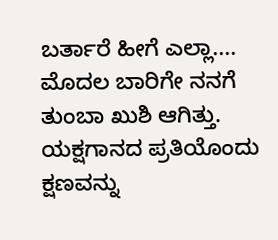ಬರ್ತಾರೆ ಹೀಗೆ ಎಲ್ಲಾ.... ಮೊದಲ ಬಾರಿಗೇ ನನಗೆ ತುಂಬಾ ಖುಶಿ ಆಗಿತ್ತು. ಯಕ್ಷಗಾನದ ಪ್ರತಿಯೊಂದು ಕ್ಷಣವನ್ನು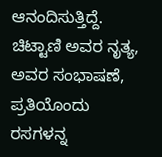ಆನಂದಿಸುತ್ತಿದ್ದೆ. ಚಿಟ್ಟಾಣಿ ಅವರ ನೃತ್ಯ, ಅವರ ಸಂಭಾಷಣೆ, ಪ್ರತಿಯೊಂದು ರಸಗಳನ್ನ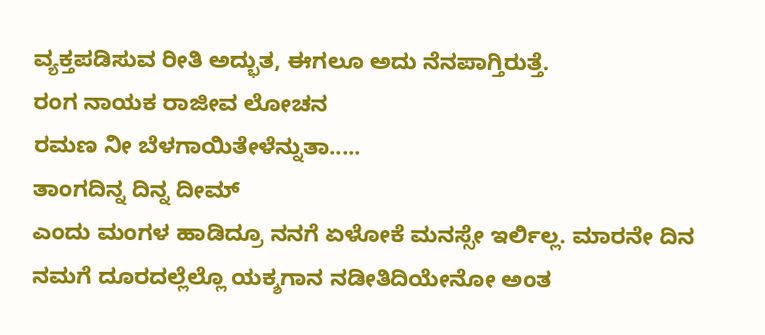ವ್ಯಕ್ತಪಡಿಸುವ ರೀತಿ ಅದ್ಭುತ, ಈಗಲೂ ಅದು ನೆನಪಾಗ್ತಿರುತ್ತೆ.
ರಂಗ ನಾಯಕ ರಾಜೀವ ಲೋಚನ
ರಮಣ ನೀ ಬೆಳಗಾಯಿತೇಳೆನ್ನುತಾ.....
ತಾಂಗದಿನ್ನ ದಿನ್ನ ದೀಮ್
ಎಂದು ಮಂಗಳ ಹಾಡಿದ್ರೂ ನನಗೆ ಏಳೋಕೆ ಮನಸ್ಸೇ ಇರ್ಲಿಲ್ಲ. ಮಾರನೇ ದಿನ ನಮಗೆ ದೂರದಲ್ಲೆಲ್ಲೊ ಯಕ್ಶಗಾನ ನಡೀತಿದಿಯೇನೋ ಅಂತ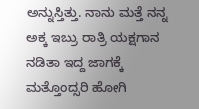ಅನ್ನುಸ್ತಿತ್ತು. ನಾನು ಮತ್ತೆ ನನ್ನ ಅಕ್ಕ ಇಬ್ರು ರಾತ್ರಿ ಯಕ್ಷಗಾನ ನಡಿತಾ ಇದ್ದ ಜಾಗಕ್ಕೆ ಮತ್ತೊಂದ್ಸರಿ ಹೋಗಿ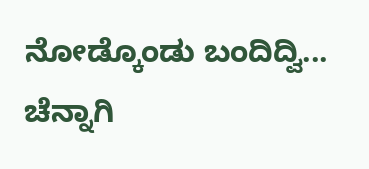ನೋಡ್ಕೊಂಡು ಬಂದಿದ್ವಿ...
ಚೆನ್ನಾಗಿ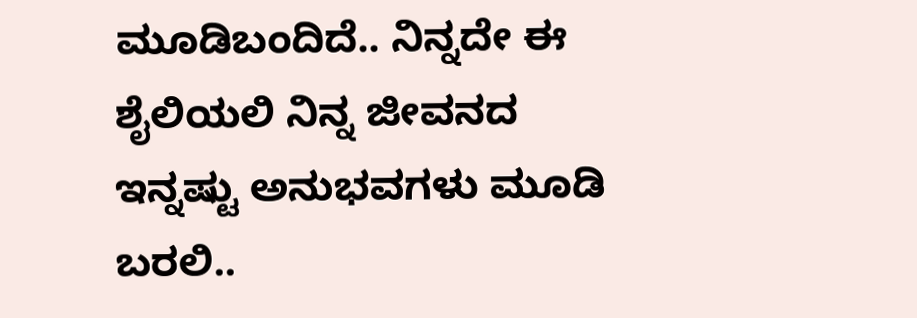ಮೂಡಿಬಂದಿದೆ.. ನಿನ್ನದೇ ಈ ಶೈಲಿಯಲಿ ನಿನ್ನ ಜೀವನದ ಇನ್ನಷ್ಟು ಅನುಭವಗಳು ಮೂಡಿ ಬರಲಿ..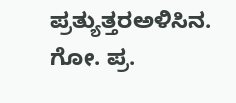ಪ್ರತ್ಯುತ್ತರಅಳಿಸಿನ. ಗೋ. ಪ್ರ.